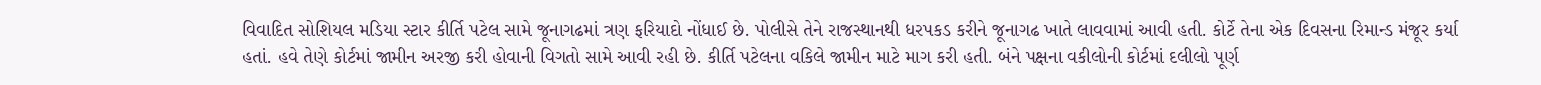વિવાદિત સોશિયલ મડિયા સ્ટાર કીર્તિ પટેલ સામે જૂનાગઢમાં ત્રણ ફરિયાદો નોંધાઈ છે. પોલીસે તેને રાજસ્થાનથી ધરપકડ કરીને જૂનાગઢ ખાતે લાવવામાં આવી હતી. કોર્ટે તેના એક દિવસના રિમાન્ડ મંજૂર કર્યા હતાં. હવે તેણે કોર્ટમાં જામીન અરજી કરી હોવાની વિગતો સામે આવી રહી છે. કીર્તિ પટેલના વકિલે જામીન માટે માગ કરી હતી. બંને પક્ષના વકીલોની કોર્ટમાં દલીલો પૂર્ણ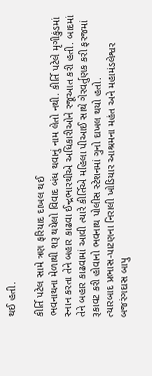થઈ હતી.

કીર્તિ પટેલ સામે ત્રણ ફરિયાદ દાખલ થઈ
ભવનાથના મેળાથી શરૂ થયેલો વિવાદ બંધ થવાનું નામ લેતો નથી. કીર્તિ પટેલે મૃગીકુંડમાં સ્નાન કરતા તેને બહાર કાઢવા ઈન્દ્રભારથીએ અધિકારીઓને રજૂઆત કરી હતી. બાદમાં તેને બહાર કાઢવામાં આવી ત્યારે કીર્તિએ મહિલા પીઆઈ સાથે ગેરવર્તુણક કરી ફરજમાં રૂકાવટ કરી હોવાનો ભવનાથ પોલીસ સ્ટેશનમાં ગુનો દાખલ થયો હતો.
ત્યારબાદ પ્રભાસ-પાટણના નિરાલી ખોડિયાર આશ્રમના મહંત અને મહામંડલેશ્વર બજરંગદાસ બાપુ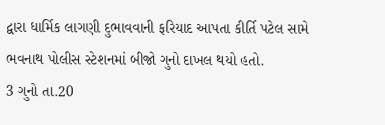દ્વારા ધાર્મિક લાગણી દુભાવવાની ફરિયાદ આપતા કીર્તિ પટેલ સામે ભવનાથ પોલીસ સ્ટેશનમાં બીજો ગુનો દાખલ થયો હતો.
3 ગુનો તા.20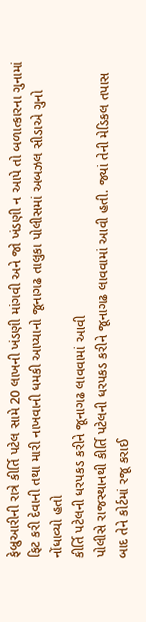ફેબ્રુઆરીની રાત્રે કીર્તિ પટેલ સામે 20 લાખની ખંડણી માંગવી અને જો ખંડણી ન આપે તો બળાત્કારના ગુનામાં ફિટ કરી દેવાની તથા મારી નાખવાની ધમકી આપ્યાનો જૂનાગઢ તાલુકા પોલીસમાં અબઝલ સીડાએ ગુનો નોંધાવ્યો હતો
કીર્તિ પટેલની ધરપકડ કરીને જૂનાગઢ લાવવામાં આવી
પોલીસે રાજસ્થાનથી કીર્તિ પટેલની ધરપકડ કરીને જૂનાગઢ લાવવામાં આવી હતી. જ્યાં તેની મેડિકલ તપાસ બાદ તેને કોર્ટમાં રજૂ કરાઈ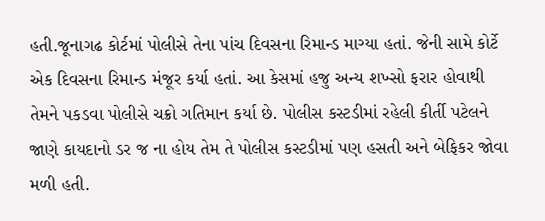હતી.જૂનાગઢ કોર્ટમાં પોલીસે તેના પાંચ દિવસના રિમાન્ડ માગ્યા હતાં. જેની સામે કોર્ટે એક દિવસના રિમાન્ડ મંજૂર કર્યા હતાં. આ કેસમાં હજુ અન્ય શખ્સો ફરાર હોવાથી તેમને પકડવા પોલીસે ચક્રો ગતિમાન કર્યા છે. પોલીસ કસ્ટડીમાં રહેલી કીર્તી પટેલને જાણે કાયદાનો ડર જ ના હોય તેમ તે પોલીસ કસ્ટડીમાં પણ હસતી અને બેફિકર જોવા મળી હતી.